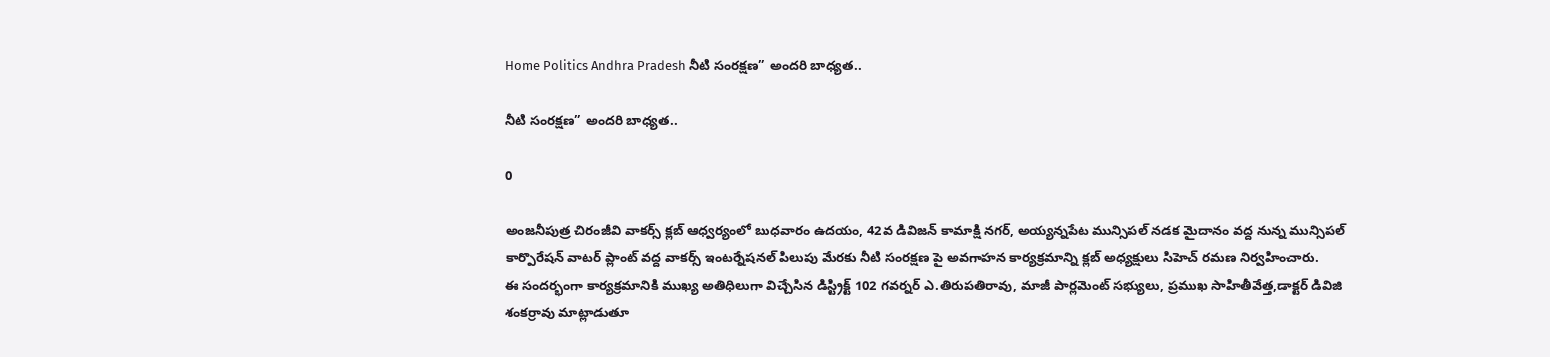Home Politics Andhra Pradesh నీటి సంరక్షణ” అందరి బాధ్యత..

నీటి సంరక్షణ” అందరి బాధ్యత..

0

అంజనీపుత్ర చిరంజీవి వాకర్స్ క్లబ్ ఆధ్వర్యంలో బుధవారం ఉదయం, 42వ డివిజన్ కామాక్షి నగర్, అయ్యన్నపేట మున్సిపల్ నడక మైదానం వద్ద నున్న మున్సిపల్ కార్పొరేషన్ వాటర్ ప్లాంట్ వద్ద వాకర్స్ ఇంటర్నేషనల్ పిలుపు మేరకు నీటి సంరక్షణ పై అవగాహన కార్యక్రమాన్ని క్లబ్ అధ్యక్షులు సిహెచ్ రమణ నిర్వహించారు.
ఈ సందర్భంగా కార్యక్రమానికి ముఖ్య అతిధిలుగా విచ్చేసిన డిస్ట్రిక్ట్ 102 గవర్నర్ ఎ.తిరుపతిరావు, మాజీ పార్లమెంట్ సభ్యులు, ప్రముఖ సాహితీవేత్త,డాక్టర్ డివిజి శంకర్రావు మాట్లాడుతూ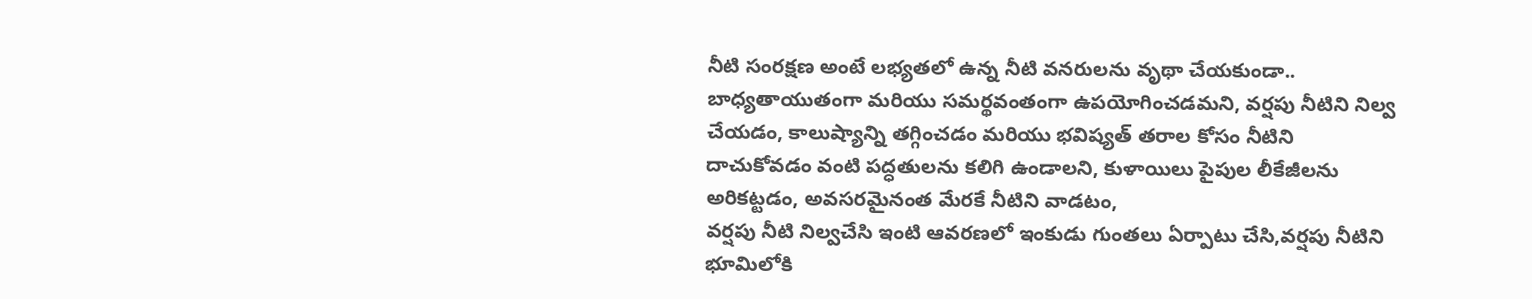నీటి సంరక్షణ అంటే లభ్యతలో ఉన్న నీటి వనరులను వృథా చేయకుండా.. బాధ్యతాయుతంగా మరియు సమర్థవంతంగా ఉపయోగించడమని, వర్షపు నీటిని నిల్వ చేయడం, కాలుష్యాన్ని తగ్గించడం మరియు భవిష్యత్ తరాల కోసం నీటిని దాచుకోవడం వంటి పద్ధతులను కలిగి ఉండాలని, కుళాయిలు పైపుల లీకేజీలను అరికట్టడం, అవసరమైనంత మేరకే నీటిని వాడటం,
వర్షపు నీటి నిల్వచేసి ఇంటి ఆవరణలో ఇంకుడు గుంతలు ఏర్పాటు చేసి,వర్షపు నీటిని భూమిలోకి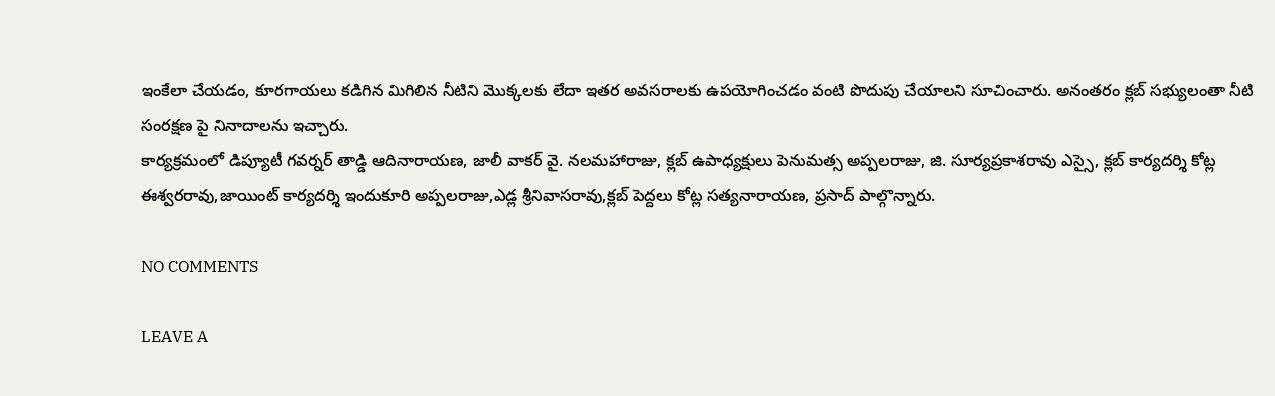ఇంకేలా చేయడం, కూరగాయలు కడిగిన మిగిలిన నీటిని మొక్కలకు లేదా ఇతర అవసరాలకు ఉపయోగించడం వంటి పొదుపు చేయాలని సూచించారు. అనంతరం క్లబ్ సభ్యులంతా నీటి సంరక్షణ పై నినాదాలను ఇచ్చారు.
కార్యక్రమంలో డిప్యూటీ గవర్నర్ తాడ్డి ఆదినారాయణ, జాలీ వాకర్ వై. నలమహారాజు, క్లబ్ ఉపాధ్యక్షులు పెనుమత్స అప్పలరాజు, జి. సూర్యప్రకాశరావు ఎస్సై, క్లబ్ కార్యదర్శి కోట్ల ఈశ్వరరావు,జాయింట్ కార్యదర్శి ఇందుకూరి అప్పలరాజు,ఎడ్ల శ్రీనివాసరావు,క్లబ్ పెద్దలు కోట్ల సత్యనారాయణ, ప్రసాద్ పాల్గొన్నారు.

NO COMMENTS

LEAVE A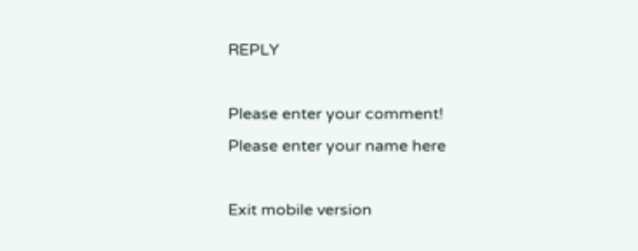REPLY

Please enter your comment!
Please enter your name here

Exit mobile version